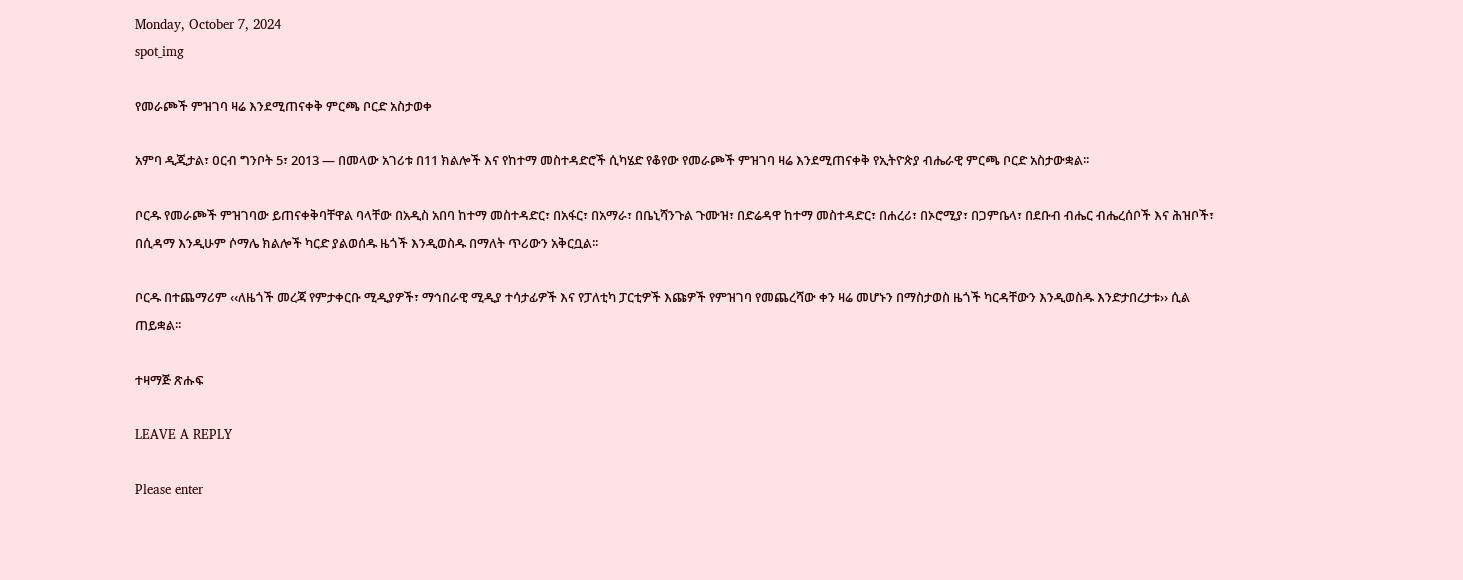Monday, October 7, 2024
spot_img

የመራጮች ምዝገባ ዛሬ እንደሚጠናቀቅ ምርጫ ቦርድ አስታወቀ

አምባ ዲጂታል፣ ዐርብ ግንቦት 5፣ 2013 ― በመላው አገሪቱ በ11 ክልሎች እና የከተማ መስተዳድሮች ሲካሄድ የቆየው የመራጮች ምዝገባ ዛሬ እንደሚጠናቀቅ የኢትዮጵያ ብሔራዊ ምርጫ ቦርድ አስታውቋል፡፡

ቦርዱ የመራጮች ምዝገባው ይጠናቀቅባቸዋል ባላቸው በአዲስ አበባ ከተማ መስተዳድር፣ በአፋር፣ በአማራ፣ በቤኒሻንጉል ጉሙዝ፣ በድሬዳዋ ከተማ መስተዳድር፣ በሐረሪ፣ በኦሮሚያ፣ በጋምቤላ፣ በደቡብ ብሔር ብሔረሰቦች እና ሕዝቦች፣ በሲዳማ እንዲሁም ሶማሌ ክልሎች ካርድ ያልወሰዱ ዜጎች እንዲወስዱ በማለት ጥሪውን አቅርቧል፡፡

ቦርዱ በተጨማሪም ‹‹ለዜጎች መረጃ የምታቀርቡ ሚዲያዎች፣ ማኅበራዊ ሚዲያ ተሳታፊዎች እና የፓለቲካ ፓርቲዎች እጩዎች የምዝገባ የመጨረሻው ቀን ዛሬ መሆኑን በማስታወስ ዜጎች ካርዳቸውን እንዲወስዱ እንድታበረታቱ›› ሲል ጠይቋል፡፡

ተዛማጅ ጽሑፍ

LEAVE A REPLY

Please enter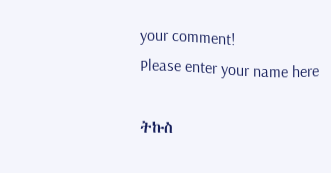your comment!
Please enter your name here

ትኩስ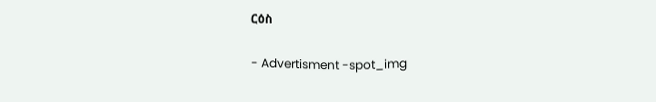ርዕስ

- Advertisment -spot_img